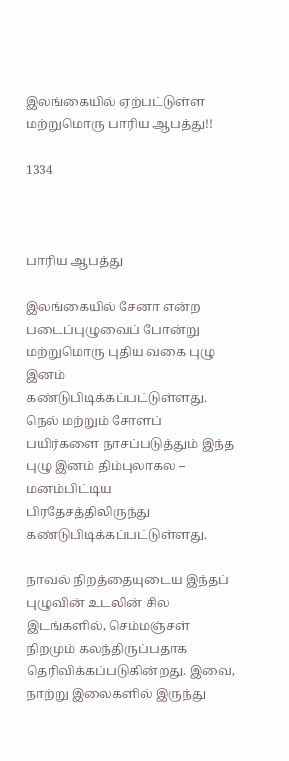இலங்கையில் ஏற்பட்டுள்ள மற்றுமொரு பாரிய ஆபத்து!!

1334



பாரிய ஆபத்து

இலங்கையில் சேனா என்ற படைப்புழுவைப் போன்று மற்றுமொரு புதிய வகை புழு இனம் கண்டுபிடிக்கப்பட்டுள்ளது. நெல் மற்றும் சோளப் பயிர்களை நாசப்படுத்தும் இந்த புழு இனம் திம்புலாகல – மனம்பிட்டிய பிரதேசத்திலிருந்து கண்டுபிடிக்கப்பட்டுள்ளது.

நாவல் நிறத்தையுடைய இந்தப் புழுவின் உடலின் சில இடங்களில், செம்மஞ்சள் நிறமும் கலந்திருப்பதாக தெரிவிக்கப்படுகின்றது. இவை, நாற்று இலைகளில் இருந்து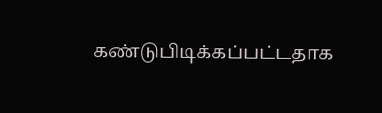கண்டுபிடிக்கப்பட்டதாக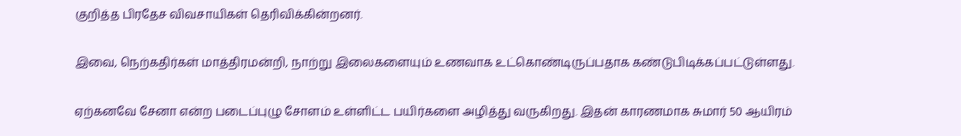குறித்த பிரதேச விவசாயிகள் தெரிவிக்கின்றனர்.

இவை, நெற்கதிர்கள் மாத்திரமன்றி, நாற்று இலைகளையும் உணவாக உட்கொண்டிருப்பதாக கண்டுபிடிக்கப்பட்டுள்ளது.

ஏற்கனவே சேனா என்ற படைப்புழு சோளம் உள்ளிட்ட பயிர்களை அழித்து வருகிறது. இதன் காரணமாக சுமார் 50 ஆயிரம்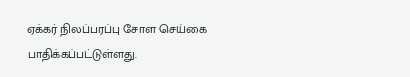ஏக்கர் நிலப்பரப்பு சோள செய்கை பாதிக்கப்பட்டுள்ளது.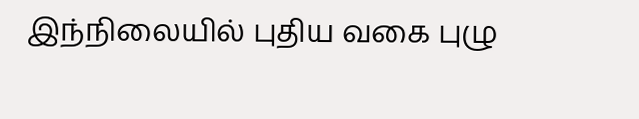இந்நிலையில் புதிய வகை புழு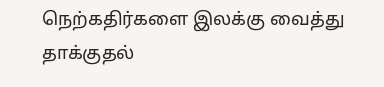நெற்கதிர்களை இலக்கு வைத்து தாக்குதல்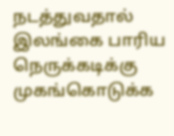நடத்துவதால் இலங்கை பாரிய நெருக்கடிக்கு முகங்கொடுக்க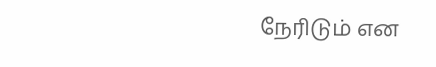நேரிடும் என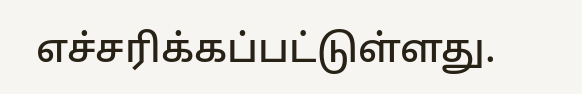எச்சரிக்கப்பட்டுள்ளது.